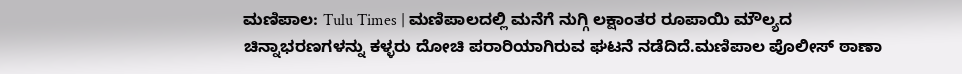ಮಣಿಪಾಲ: Tulu Times | ಮಣಿಪಾಲದಲ್ಲಿ ಮನೆಗೆ ನುಗ್ಗಿ ಲಕ್ಷಾಂತರ ರೂಪಾಯಿ ಮೌಲ್ಯದ ಚಿನ್ನಾಭರಣಗಳನ್ನು ಕಳ್ಳರು ದೋಚಿ ಪರಾರಿಯಾಗಿರುವ ಘಟನೆ ನಡೆದಿದೆ.ಮಣಿಪಾಲ ಪೊಲೀಸ್ ಠಾಣಾ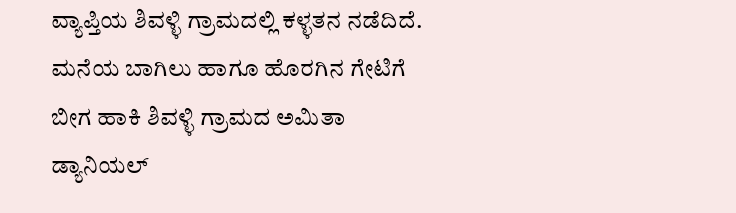ವ್ಯಾಪ್ತಿಯ ಶಿವಳ್ಳಿ ಗ್ರಾಮದಲ್ಲಿ ಕಳ್ಳತನ ನಡೆದಿದೆ.
ಮನೆಯ ಬಾಗಿಲು ಹಾಗೂ ಹೊರಗಿನ ಗೇಟಿಗೆ ಬೀಗ ಹಾಕಿ ಶಿವಳ್ಳಿ ಗ್ರಾಮದ ಅಮಿತಾ ಡ್ಯಾನಿಯಲ್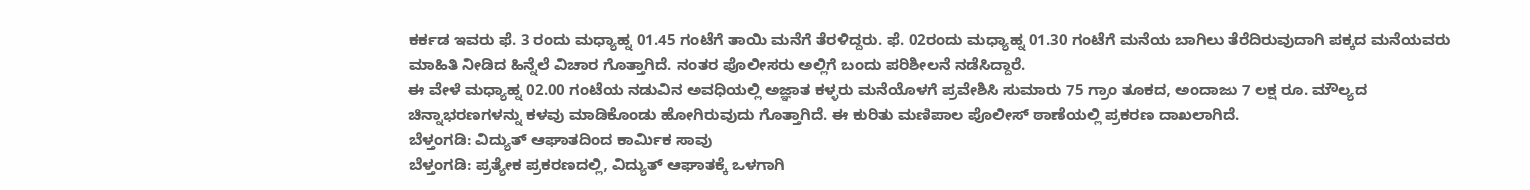ಕರ್ಕಡ ಇವರು ಫೆ. 3 ರಂದು ಮಧ್ಯಾಹ್ನ 01.45 ಗಂಟೆಗೆ ತಾಯಿ ಮನೆಗೆ ತೆರಳಿದ್ದರು. ಫೆ. 02ರಂದು ಮಧ್ಯಾಹ್ನ 01.30 ಗಂಟೆಗೆ ಮನೆಯ ಬಾಗಿಲು ತೆರೆದಿರುವುದಾಗಿ ಪಕ್ಕದ ಮನೆಯವರು ಮಾಹಿತಿ ನೀಡಿದ ಹಿನ್ನೆಲೆ ವಿಚಾರ ಗೊತ್ತಾಗಿದೆ. ನಂತರ ಪೊಲೀಸರು ಅಲ್ಲಿಗೆ ಬಂದು ಪರಿಶೀಲನೆ ನಡೆಸಿದ್ದಾರೆ.
ಈ ವೇಳೆ ಮಧ್ಯಾಹ್ನ 02.00 ಗಂಟೆಯ ನಡುವಿನ ಅವಧಿಯಲ್ಲಿ ಅಜ್ಞಾತ ಕಳ್ಳರು ಮನೆಯೊಳಗೆ ಪ್ರವೇಶಿಸಿ ಸುಮಾರು 75 ಗ್ರಾಂ ತೂಕದ, ಅಂದಾಜು 7 ಲಕ್ಷ ರೂ. ಮೌಲ್ಯದ ಚಿನ್ನಾಭರಣಗಳನ್ನು ಕಳವು ಮಾಡಿಕೊಂಡು ಹೋಗಿರುವುದು ಗೊತ್ತಾಗಿದೆ. ಈ ಕುರಿತು ಮಣಿಪಾಲ ಪೊಲೀಸ್ ಠಾಣೆಯಲ್ಲಿ ಪ್ರಕರಣ ದಾಖಲಾಗಿದೆ.
ಬೆಳ್ತಂಗಡಿ: ವಿದ್ಯುತ್ ಆಘಾತದಿಂದ ಕಾರ್ಮಿಕ ಸಾವು
ಬೆಳ್ತಂಗಡಿ: ಪ್ರತ್ಯೇಕ ಪ್ರಕರಣದಲ್ಲಿ, ವಿದ್ಯುತ್ ಆಘಾತಕ್ಕೆ ಒಳಗಾಗಿ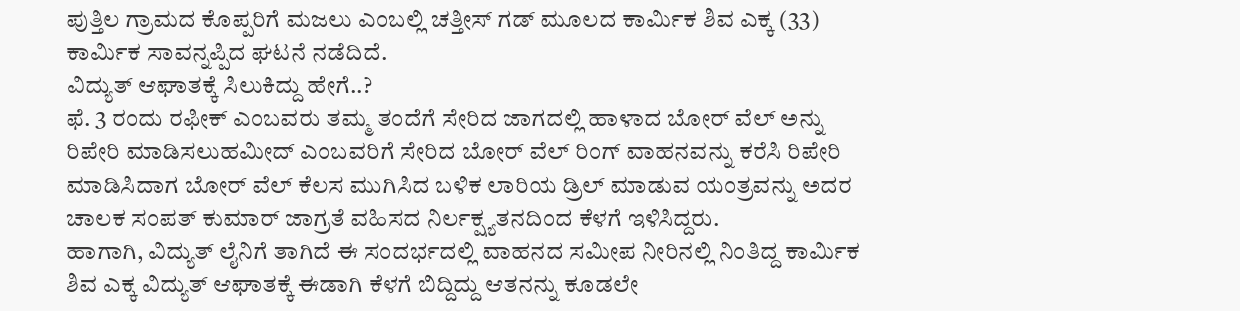ಪುತ್ತಿಲ ಗ್ರಾಮದ ಕೊಪ್ಪರಿಗೆ ಮಜಲು ಎಂಬಲ್ಲಿ ಚತ್ತೀಸ್ ಗಡ್ ಮೂಲದ ಕಾರ್ಮಿಕ ಶಿವ ಎಕ್ಕ (33) ಕಾರ್ಮಿಕ ಸಾವನ್ನಪ್ಪಿದ ಘಟನೆ ನಡೆದಿದೆ.
ವಿದ್ಯುತ್ ಆಘಾತಕ್ಕೆ ಸಿಲುಕಿದ್ದು ಹೇಗೆ..?
ಫೆ. 3 ರಂದು ರಫೀಕ್ ಎಂಬವರು ತಮ್ಮ ತಂದೆಗೆ ಸೇರಿದ ಜಾಗದಲ್ಲಿ ಹಾಳಾದ ಬೋರ್ ವೆಲ್ ಅನ್ನು ರಿಪೇರಿ ಮಾಡಿಸಲುಹಮೀದ್ ಎಂಬವರಿಗೆ ಸೇರಿದ ಬೋರ್ ವೆಲ್ ರಿಂಗ್ ವಾಹನವನ್ನು ಕರೆಸಿ ರಿಪೇರಿ ಮಾಡಿಸಿದಾಗ ಬೋರ್ ವೆಲ್ ಕೆಲಸ ಮುಗಿಸಿದ ಬಳಿಕ ಲಾರಿಯ ಡ್ರಿಲ್ ಮಾಡುವ ಯಂತ್ರವನ್ನು ಅದರ ಚಾಲಕ ಸಂಪತ್ ಕುಮಾರ್ ಜಾಗ್ರತೆ ವಹಿಸದ ನಿರ್ಲಕ್ಷ್ಯತನದಿಂದ ಕೆಳಗೆ ಇಳಿಸಿದ್ದರು.
ಹಾಗಾಗಿ, ವಿದ್ಯುತ್ ಲೈನಿಗೆ ತಾಗಿದೆ ಈ ಸಂದರ್ಭದಲ್ಲಿ ವಾಹನದ ಸಮೀಪ ನೀರಿನಲ್ಲಿ ನಿಂತಿದ್ದ ಕಾರ್ಮಿಕ ಶಿವ ಎಕ್ಕ ವಿದ್ಯುತ್ ಆಘಾತಕ್ಕೆ ಈಡಾಗಿ ಕೆಳಗೆ ಬಿದ್ದಿದ್ದು ಆತನನ್ನು ಕೂಡಲೇ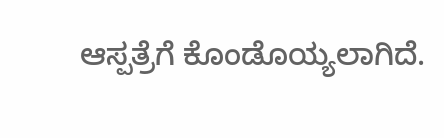ಆಸ್ಪತ್ರೆಗೆ ಕೊಂಡೊಯ್ಯಲಾಗಿದೆ.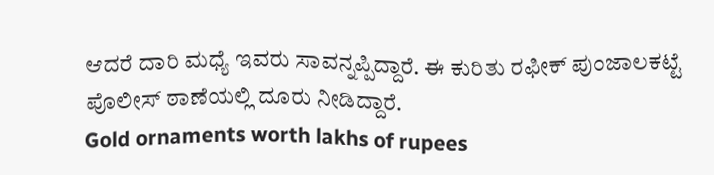ಆದರೆ ದಾರಿ ಮಧ್ಯೆ ಇವರು ಸಾವನ್ನಪ್ಪಿದ್ದಾರೆ. ಈ ಕುರಿತು ರಫೀಕ್ ಪುಂಜಾಲಕಟ್ಟೆ ಪೊಲೀಸ್ ಠಾಣೆಯಲ್ಲಿ ದೂರು ನೀಡಿದ್ದಾರೆ.
Gold ornaments worth lakhs of rupees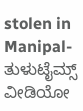stolen in Manipal- ತುಳುಟೈಮ್ಸ್
ವೀಡಿಯೋ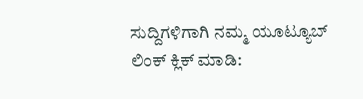ಸುದ್ದಿಗಳಿಗಾಗಿ ನಮ್ಮ ಯೂಟ್ಯೂಬ್ ಲಿಂಕ್ ಕ್ಲಿಕ್ ಮಾಡಿ: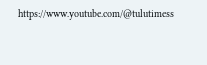https://www.youtube.com/@tulutimess